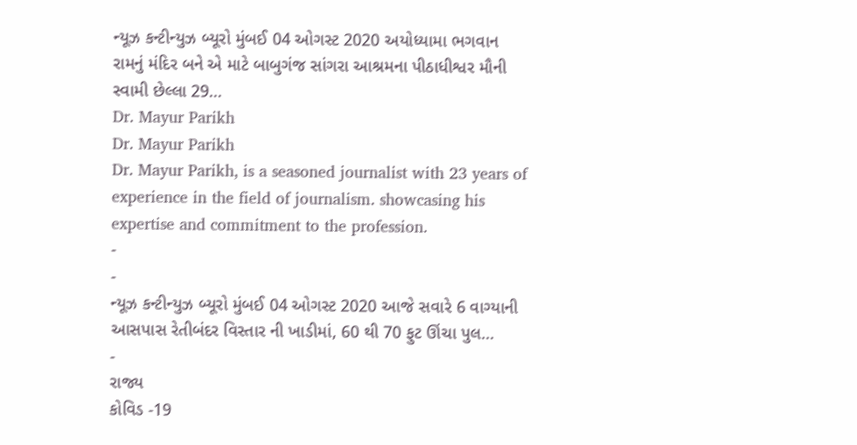ન્યૂઝ કન્ટીન્યુઝ બ્યૂરો મુંબઈ 04 ઓગસ્ટ 2020 અયોધ્યામા ભગવાન રામનું મંદિર બને એ માટે બાબુગંજ સાંગરા આશ્રમના પીઠાધીશ્વર મૌની સ્વામી છેલ્લા 29…
Dr. Mayur Parikh
Dr. Mayur Parikh
Dr. Mayur Parikh, is a seasoned journalist with 23 years of experience in the field of journalism. showcasing his expertise and commitment to the profession.
-
-
ન્યૂઝ કન્ટીન્યુઝ બ્યૂરો મુંબઈ 04 ઓગસ્ટ 2020 આજે સવારે 6 વાગ્યાની આસપાસ રેતીબંદર વિસ્તાર ની ખાડીમાં, 60 થી 70 ફુટ ઊંચા પુલ…
-
રાજ્ય
કોવિડ -19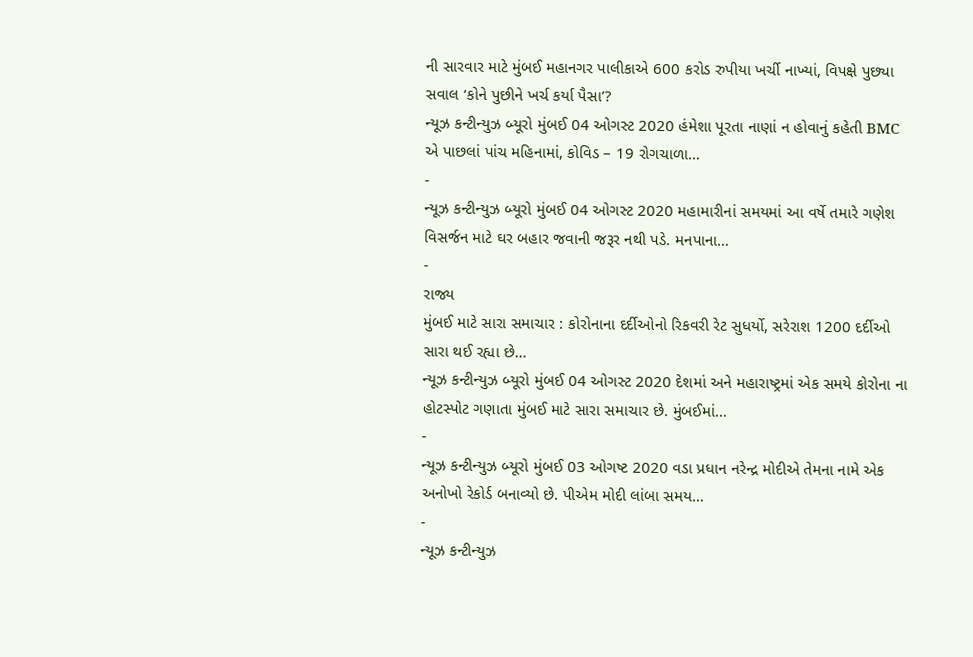ની સારવાર માટે મુંબઈ મહાનગર પાલીકાએ 600 કરોડ રુપીયા ખર્ચી નાખ્યાં, વિપક્ષે પુછ્યા સવાલ ‘કોને પુછીને ખર્ચ કર્યા પૈસા’?
ન્યૂઝ કન્ટીન્યુઝ બ્યૂરો મુંબઈ 04 ઓગસ્ટ 2020 હંમેશા પૂરતા નાણાં ન હોવાનું કહેતી BMC એ પાછલાં પાંચ મહિનામાં, કોવિડ – 19 રોગચાળા…
-
ન્યૂઝ કન્ટીન્યુઝ બ્યૂરો મુંબઈ 04 ઓગસ્ટ 2020 મહામારીનાં સમયમાં આ વર્ષે તમારે ગણેશ વિસર્જન માટે ઘર બહાર જવાની જરૂર નથી પડે. મનપાના…
-
રાજ્ય
મુંબઈ માટે સારા સમાચાર : કોરોનાના દર્દીઓનો રિકવરી રેટ સુધર્યો, સરેરાશ 1200 દર્દીઓ સારા થઈ રહ્યા છે…
ન્યૂઝ કન્ટીન્યુઝ બ્યૂરો મુંબઈ 04 ઓગસ્ટ 2020 દેશમાં અને મહારાષ્ટ્રમાં એક સમયે કોરોના ના હોટસ્પોટ ગણાતા મુંબઈ માટે સારા સમાચાર છે. મુંબઈમાં…
-
ન્યૂઝ કન્ટીન્યુઝ બ્યૂરો મુંબઈ 03 ઓગષ્ટ 2020 વડા પ્રધાન નરેન્દ્ર મોદીએ તેમના નામે એક અનોખો રેકોર્ડ બનાવ્યો છે. પીએમ મોદી લાંબા સમય…
-
ન્યૂઝ કન્ટીન્યુઝ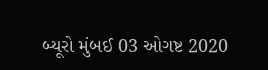બ્યૂરો મુંબઈ 03 ઓગષ્ટ 2020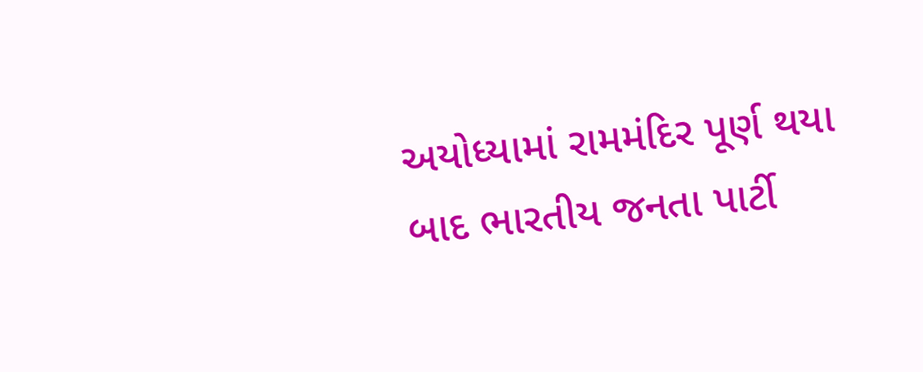અયોધ્યામાં રામમંદિર પૂર્ણ થયા બાદ ભારતીય જનતા પાર્ટી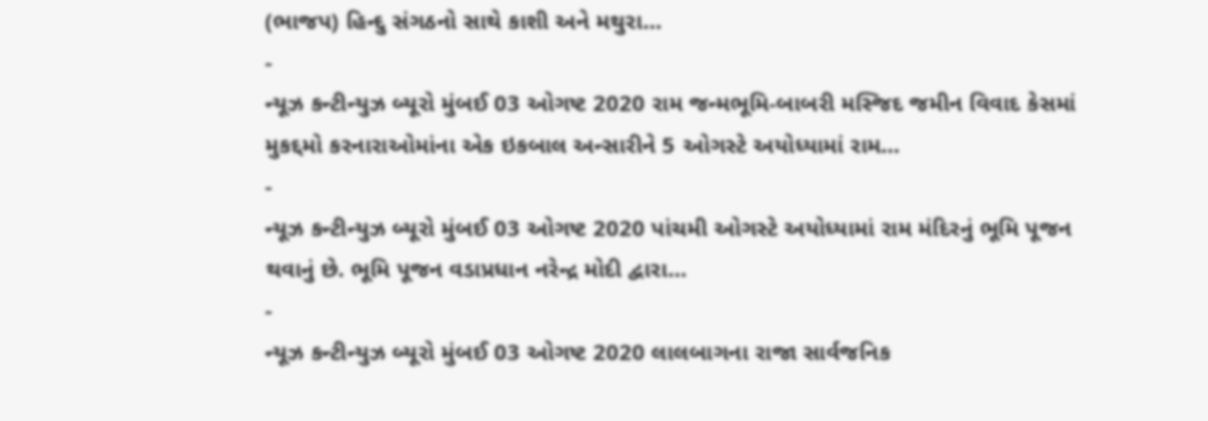(ભાજપ) હિન્દુ સંગઠનો સાથે કાશી અને મથુરા…
-
ન્યૂઝ કન્ટીન્યુઝ બ્યૂરો મુંબઈ 03 ઓગષ્ટ 2020 રામ જન્મભૂમિ-બાબરી મસ્જિદ જમીન વિવાદ કેસમાં મુકદ્દમો કરનારાઓમાંના એક ઇકબાલ અન્સારીને 5 ઓગસ્ટે અયોધ્યામાં રામ…
-
ન્યૂઝ કન્ટીન્યુઝ બ્યૂરો મુંબઈ 03 ઓગષ્ટ 2020 પાંચમી ઓગસ્ટે અયોધ્યામાં રામ મંદિરનું ભૂમિ પૂજન થવાનું છે. ભૂમિ પૂજન વડાપ્રધાન નરેન્દ્ર મોદી દ્વારા…
-
ન્યૂઝ કન્ટીન્યુઝ બ્યૂરો મુંબઈ 03 ઓગષ્ટ 2020 લાલબાગના રાજા સાર્વજનિક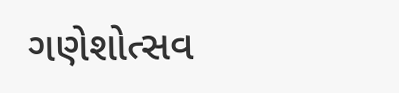ગણેશોત્સવ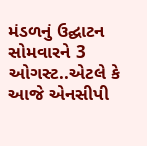મંડળનું ઉદ્ઘાટન સોમવારને 3 ઓગસ્ટ..એટલે કે આજે એનસીપી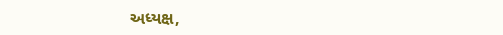અધ્યક્ષ,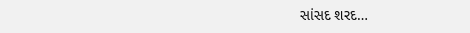સાંસદ શરદ…